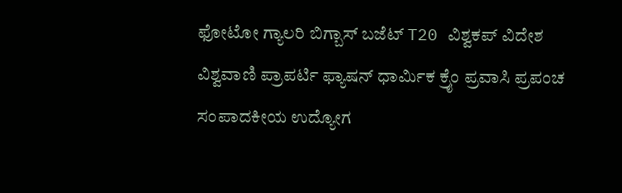ಫೋಟೋ ಗ್ಯಾಲರಿ ಬಿಗ್ಬಾಸ್ ಬಜೆಟ್ T20 ವಿಶ್ವಕಪ್ ವಿದೇಶ ವಿಶ್ವವಾಣಿ ಪ್ರಾಪರ್ಟಿ ಫ್ಯಾಷನ್ ಧಾರ್ಮಿಕ ಕ್ರೈಂ ಪ್ರವಾಸಿ ಪ್ರಪಂಚ ಸಂಪಾದಕೀಯ ಉದ್ಯೋಗ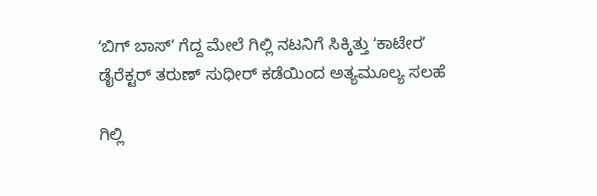ʻಬಿಗ್‌ ಬಾಸ್‌ʼ ಗೆದ್ದ ಮೇಲೆ ಗಿಲ್ಲಿ ನಟನಿಗೆ ಸಿಕ್ಕಿತ್ತು ʻಕಾಟೇರʼ ಡೈರೆಕ್ಟರ್‌ ತರುಣ್‌ ಸುಧೀರ್‌ ಕಡೆಯಿಂದ ಅತ್ಯಮೂಲ್ಯ ಸಲಹೆ

ಗಿಲ್ಲಿ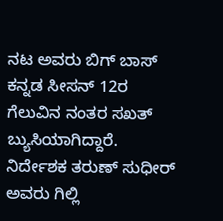ನಟ ಅವರು ಬಿಗ್ ಬಾಸ್ ಕನ್ನಡ ಸೀಸನ್ 12ರ ಗೆಲುವಿನ ನಂತರ ಸಖತ್ ಬ್ಯುಸಿಯಾಗಿದ್ದಾರೆ. ನಿರ್ದೇಶಕ ತರುಣ್ ಸುಧೀರ್ ಅವರು ಗಿಲ್ಲಿ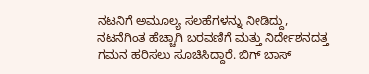ನಟನಿಗೆ ಅಮೂಲ್ಯ ಸಲಹೆಗಳನ್ನು ನೀಡಿದ್ದು, ನಟನೆಗಿಂತ ಹೆಚ್ಚಾಗಿ ಬರವಣಿಗೆ ಮತ್ತು ನಿರ್ದೇಶನದತ್ತ ಗಮನ ಹರಿಸಲು ಸೂಚಿಸಿದ್ದಾರೆ. ಬಿಗ್ ಬಾಸ್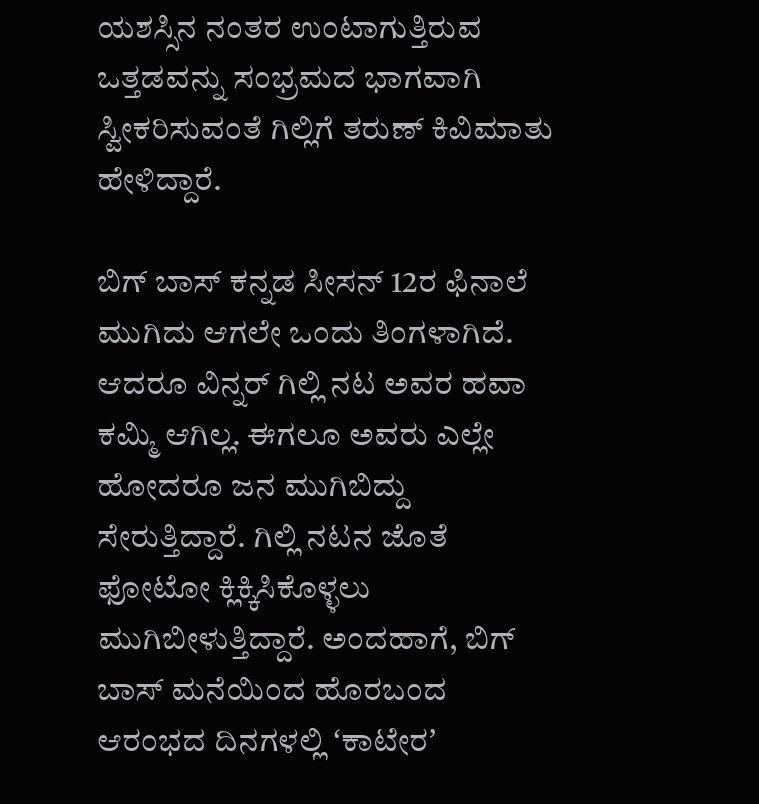ಯಶಸ್ಸಿನ ನಂತರ ಉಂಟಾಗುತ್ತಿರುವ ಒತ್ತಡವನ್ನು ಸಂಭ್ರಮದ ಭಾಗವಾಗಿ ಸ್ವೀಕರಿಸುವಂತೆ ಗಿಲ್ಲಿಗೆ ತರುಣ್ ಕಿವಿಮಾತು ಹೇಳಿದ್ದಾರೆ.

ಬಿಗ್‌ ಬಾಸ್‌ ಕನ್ನಡ ಸೀಸನ್‌ 12ರ ಫಿನಾಲೆ ಮುಗಿದು ಆಗಲೇ ಒಂದು ತಿಂಗಳಾಗಿದೆ. ಆದರೂ ವಿನ್ನರ್‌ ಗಿಲ್ಲಿ ನಟ ಅವರ ಹವಾ ಕಮ್ಮಿ ಆಗಿಲ್ಲ. ಈಗಲೂ ಅವರು ಎಲ್ಲೇ ಹೋದರೂ ಜನ ಮುಗಿಬಿದ್ದು ಸೇರುತ್ತಿದ್ದಾರೆ. ಗಿಲ್ಲಿ ನಟನ ಜೊತೆ ಫೋಟೋ ಕ್ಲಿಕ್ಕಿಸಿಕೊಳ್ಳಲು ಮುಗಿಬೀಳುತ್ತಿದ್ದಾರೆ. ಅಂದಹಾಗೆ, ಬಿಗ್‌ ಬಾಸ್‌ ಮನೆಯಿಂದ ಹೊರಬಂದ ಆರಂಭದ ದಿನಗಳಲ್ಲಿ ʻಕಾಟೇರʼ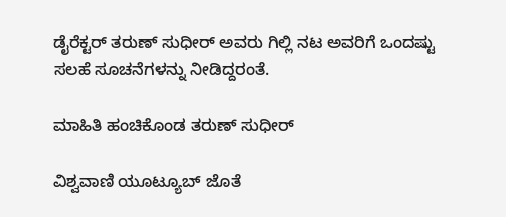ಡೈರೆಕ್ಟರ್‌ ತರುಣ್‌ ಸುಧೀರ್‌ ಅವರು ಗಿಲ್ಲಿ ನಟ ಅವರಿಗೆ ಒಂದಷ್ಟು ಸಲಹೆ ಸೂಚನೆಗಳನ್ನು ನೀಡಿದ್ದರಂತೆ.

ಮಾಹಿತಿ ಹಂಚಿಕೊಂಡ ತರುಣ್‌ ಸುಧೀರ್‌

ವಿಶ್ವವಾಣಿ ಯೂಟ್ಯೂಬ್ ಜೊತೆ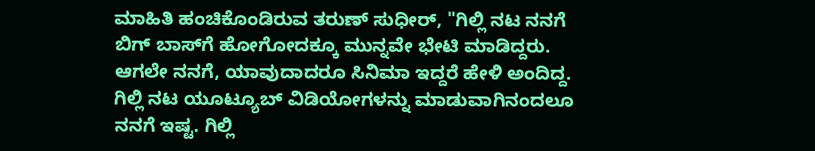ಮಾಹಿತಿ ಹಂಚಿಕೊಂಡಿರುವ ತರುಣ್‌ ಸುಧೀರ್‌, "ಗಿಲ್ಲಿ ನಟ ನನಗೆ ಬಿಗ್‌ ಬಾಸ್‌ಗೆ ಹೋಗೋದಕ್ಕೂ ಮುನ್ನವೇ ಭೇಟಿ ಮಾಡಿದ್ದರು. ಆಗಲೇ ನನಗೆ, ಯಾವುದಾದರೂ ಸಿನಿಮಾ ಇದ್ದರೆ ಹೇಳಿ ಅಂದಿದ್ದ. ಗಿಲ್ಲಿ ನಟ ಯೂಟ್ಯೂಬ್‌ ವಿಡಿಯೋಗಳನ್ನು ಮಾಡುವಾಗಿನಂದಲೂ ನನಗೆ ಇಷ್ಟ. ಗಿಲ್ಲಿ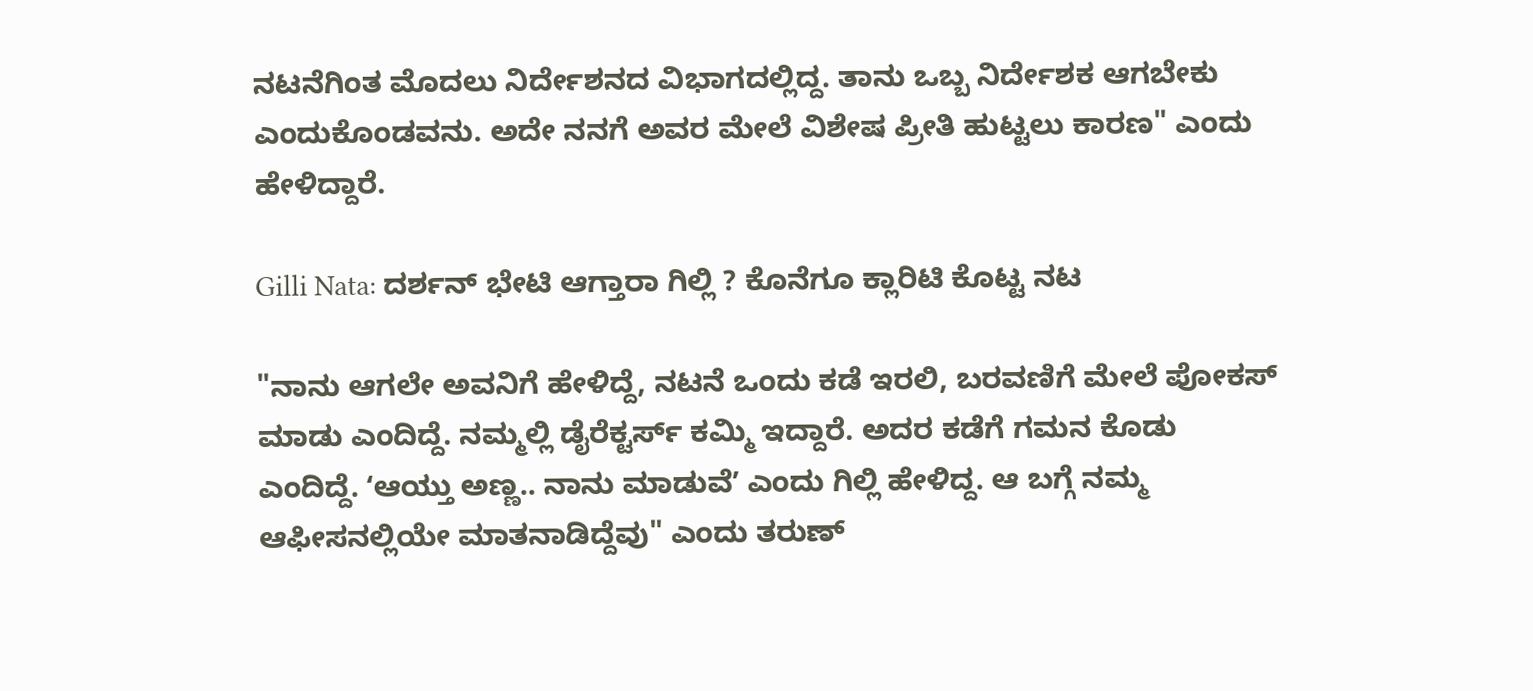ನಟನೆಗಿಂತ ಮೊದಲು ನಿರ್ದೇಶನದ ವಿಭಾಗದಲ್ಲಿದ್ದ. ತಾನು ಒಬ್ಬ ನಿರ್ದೇಶಕ ಆಗಬೇಕು ಎಂದುಕೊಂಡವನು. ಅದೇ ನನಗೆ ಅವರ ಮೇಲೆ ವಿಶೇಷ ಪ್ರೀತಿ ಹುಟ್ಟಲು ಕಾರಣ" ಎಂದು ಹೇಳಿದ್ದಾರೆ.

Gilli Nata: ದರ್ಶನ್ ಭೇಟಿ ಆಗ್ತಾರಾ ಗಿಲ್ಲಿ ? ಕೊನೆಗೂ ಕ್ಲಾರಿಟಿ ಕೊಟ್ಟ ನಟ

"ನಾನು ಆಗಲೇ ಅವನಿಗೆ ಹೇಳಿದ್ದೆ, ನಟನೆ ಒಂದು ಕಡೆ ಇರಲಿ, ಬರವಣಿಗೆ ಮೇಲೆ ಪೋಕಸ್‌ ಮಾಡು ಎಂದಿದ್ದೆ. ನಮ್ಮಲ್ಲಿ ಡೈರೆಕ್ಟರ್ಸ್‌ ಕಮ್ಮಿ ಇದ್ದಾರೆ. ಅದರ ಕಡೆಗೆ ಗಮನ ಕೊಡು ಎಂದಿದ್ದೆ. ʻಆಯ್ತು ಅಣ್ಣ.. ನಾನು ಮಾಡುವೆʼ ಎಂದು ಗಿಲ್ಲಿ ಹೇಳಿದ್ದ. ಆ ಬಗ್ಗೆ ನಮ್ಮ ಆಫೀಸನಲ್ಲಿಯೇ ಮಾತನಾಡಿದ್ದೆವು" ಎಂದು ತರುಣ್‌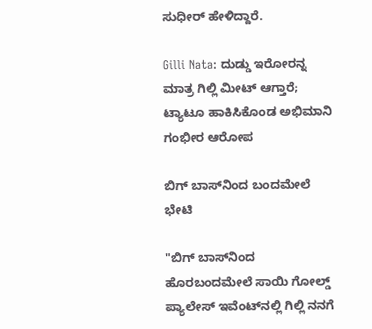ಸುಧೀರ್‌ ಹೇಳಿದ್ದಾರೆ.

Gilli Nata: ದುಡ್ಡು ಇರೋರನ್ನ ಮಾತ್ರ ಗಿಲ್ಲಿ ಮೀಟ್‌ ಆಗ್ತಾರೆ; ಟ್ಯಾಟೂ ಹಾಕಿಸಿಕೊಂಡ ಅಭಿಮಾನಿ ಗಂಭೀರ ಆರೋಪ

ಬಿಗ್‌ ಬಾಸ್‌ನಿಂದ ಬಂದಮೇಲೆ ಭೇಟಿ

"ಬಿಗ್‌ ಬಾಸ್‌ನಿಂದ ಹೊರಬಂದಮೇಲೆ ಸಾಯಿ ಗೋಲ್ಡ್‌ ಪ್ಯಾಲೇಸ್‌ ಇವೆಂಟ್‌ನಲ್ಲಿ ಗಿಲ್ಲಿ ನನಗೆ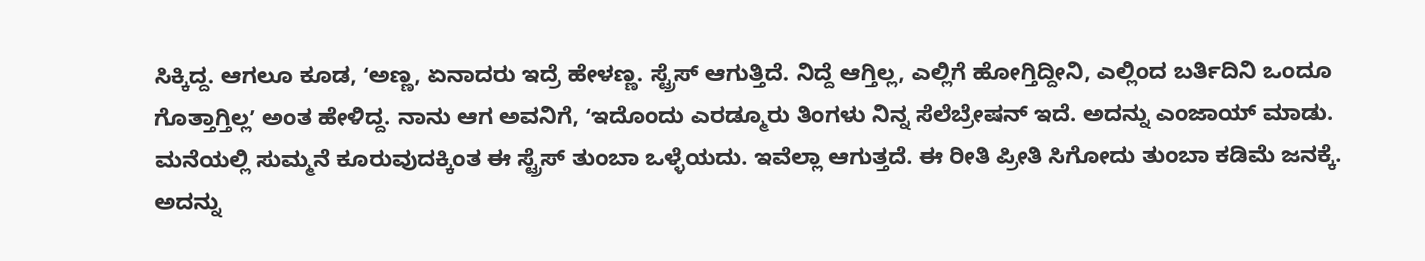ಸಿಕ್ಕಿದ್ದ. ಆಗಲೂ ಕೂಡ, ʻಅಣ್ಣ, ಏನಾದರು ಇದ್ರೆ ಹೇಳಣ್ಣ. ಸ್ಟ್ರೆಸ್ ಆಗುತ್ತಿದೆ. ನಿದ್ದೆ ಆಗ್ತಿಲ್ಲ, ಎಲ್ಲಿಗೆ ಹೋಗ್ತಿದ್ದೀನಿ, ಎಲ್ಲಿಂದ ಬರ್ತಿದಿನಿ ಒಂದೂ ಗೊತ್ತಾಗ್ತಿಲ್ಲʼ ಅಂತ ಹೇಳಿದ್ದ. ನಾನು ಆಗ ಅವನಿಗೆ, ʻಇದೊಂದು ಎರಡ್ಮೂರು ತಿಂಗಳು ನಿನ್ನ ಸೆಲೆಬ್ರೇಷನ್‌ ಇದೆ. ಅದನ್ನು ಎಂಜಾಯ್‌ ಮಾಡು. ಮನೆಯಲ್ಲಿ ಸುಮ್ಮನೆ ಕೂರುವುದಕ್ಕಿಂತ ಈ ಸ್ಟ್ರೆಸ್‌ ತುಂಬಾ ಒಳ್ಳೆಯದು. ಇವೆಲ್ಲಾ ಆಗುತ್ತದೆ. ಈ ರೀತಿ ಪ್ರೀತಿ ಸಿಗೋದು ತುಂಬಾ ಕಡಿಮೆ ಜನಕ್ಕೆ. ಅದನ್ನು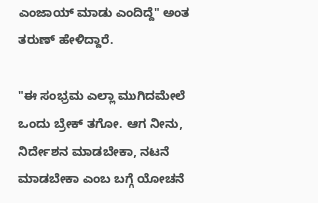ಎಂಜಾಯ್‌ ಮಾಡು ಎಂದಿದ್ದೆ" ಅಂತ ತರುಣ್‌ ಹೇಳಿದ್ದಾರೆ.

"ಈ ಸಂಭ್ರಮ ಎಲ್ಲಾ ಮುಗಿದಮೇಲೆ ಒಂದು ಬ್ರೇಕ್‌ ತಗೋ. ಆಗ ನೀನು, ನಿರ್ದೇಶನ ಮಾಡಬೇಕಾ, ನಟನೆ ಮಾಡಬೇಕಾ ಎಂಬ ಬಗ್ಗೆ ಯೋಚನೆ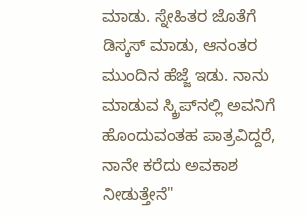ಮಾಡು. ಸ್ನೇಹಿತರ ಜೊತೆಗೆ ಡಿಸ್ಕಸ್‌ ಮಾಡು, ಆನಂತರ ಮುಂದಿನ ಹೆಜ್ಜೆ ಇಡು. ನಾನು ಮಾಡುವ ಸ್ಕ್ರಿಪ್‌ನಲ್ಲಿ ಅವನಿಗೆ ಹೊಂದುವಂತಹ ಪಾತ್ರವಿದ್ದರೆ, ನಾನೇ ಕರೆದು ಅವಕಾಶ ನೀಡುತ್ತೇನೆ"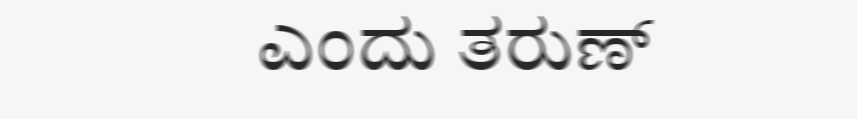ಎಂದು ತರುಣ್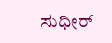ಸುಧೀರ್‌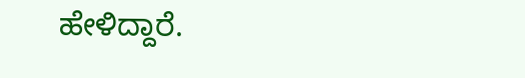ಹೇಳಿದ್ದಾರೆ.